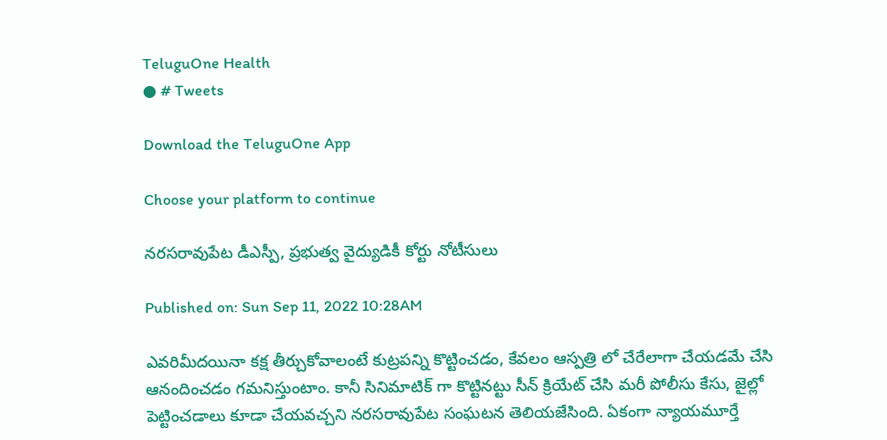TeluguOne Health
● # Tweets

Download the TeluguOne App

Choose your platform to continue

న‌ర‌స‌రావుపేట డీఎస్పీ, ప్ర‌భుత్వ వైద్యుడికీ కోర్టు నోటీసులు

Published on: Sun Sep 11, 2022 10:28AM

ఎవ‌రిమీద‌యినా క‌క్ష తీర్చుకోవాలంటే కుట్ర‌ప‌న్ని కొట్టించ‌డం, కేవ‌లం ఆస్ప‌త్రి లో చేరేలాగా చేయ‌డ‌మే చేసి ఆనందించ‌డం గ‌మ‌నిస్తుంటాం. కానీ సినిమాటిక్‌ గా కొట్టిన‌ట్టు సీన్ క్రియేట్ చేసి మ‌రీ పోలీసు కేసు, జైల్లో పెట్టించ‌డాలు కూడా చేయ‌వ‌చ్చ‌ని న‌ర‌స‌రావుపేట సంఘ‌ట‌న తెలియ‌జేసింది. ఏకంగా న్యాయ‌మూర్తే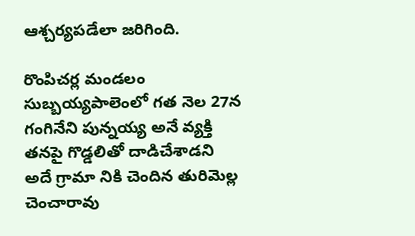ఆశ్చ‌ర్య‌పడేలా జ‌రిగింది.

రొంపిచ‌ర్ల మండ‌లం సుబ్బ‌య్య‌పాలెంలో గ‌త నెల 27న గంగినేని పున్నయ్య అనే వ్య‌క్తి త‌న‌పై గొడ్డ‌లితో దాడిచేశాడ‌ని అదే గ్రామా నికి చెందిన తురిమెల్ల చెంచారావు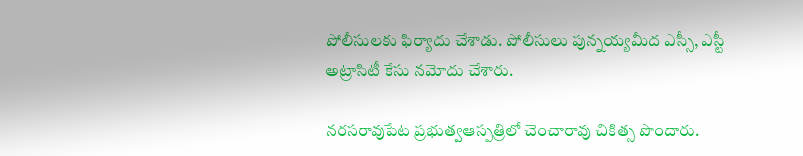పోలీసుల‌కు ఫిర్యాదు చేశాడు. పోలీసులు పున్న‌య్య‌మీద ఎస్సీ, ఎస్టీ అట్రాసిటీ కేసు న‌మోదు చేశారు.

న‌ర‌స‌రావుపేట ప్ర‌భుత్వఆస్పత్రిలో చెంచారావు చికిత్స పొందారు.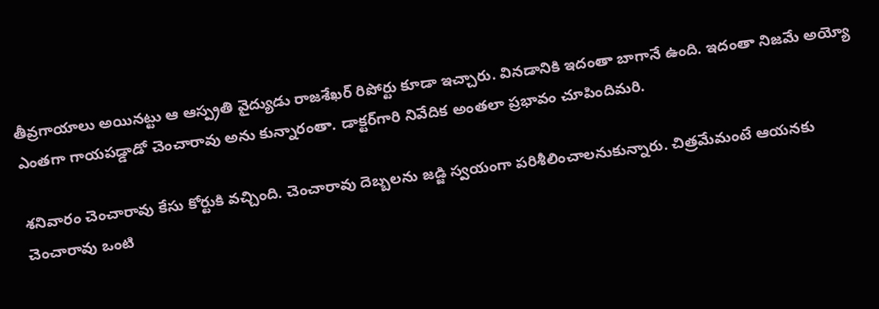తీవ్ర‌గాయాలు అయిన‌ట్టు ఆ ఆస్ప్ర‌తి వైద్యుడు రాజ‌శేఖ‌ర్ రిపోర్టు కూడా ఇచ్చారు. విన‌డానికి ఇదంతా బాగానే ఉంది. ఇదంతా నిజ‌మే అయ్యో ఎంత‌గా గాయ‌ప‌డ్డాడో చెంచారావు అను కున్నారంతా. డాక్ట‌ర్‌గారి నివేదిక అంత‌లా ప్ర‌భావం చూపిందిమ‌రి.

శ‌నివారం చెంచారావు కేసు కోర్టుకి వ‌చ్చింది. చెంచారావు దెబ్బ‌ల‌ను జ‌డ్జి స్వ‌యంగా ప‌రిశీలించాల‌నుకున్నారు. చిత్ర‌మేమంటే ఆయ‌న‌కు చెంచారావు ఒంటి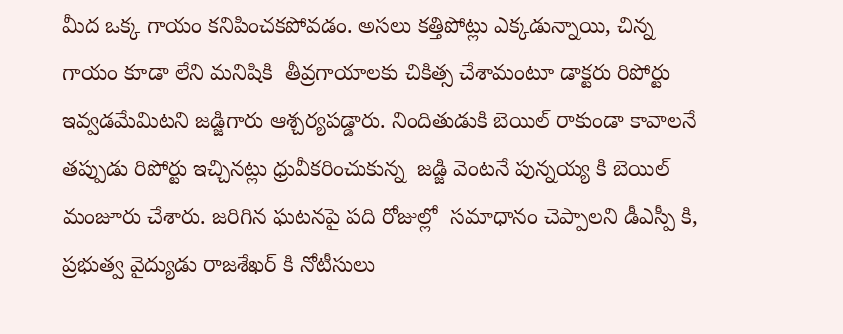మీద ఒక్క గాయం క‌నిపించ‌క‌పోవ‌డం. అస‌లు క‌త్తిపోట్లు ఎక్క‌డున్నాయి, చిన్న గాయం కూడా లేని మ‌నిషికి  తీవ్ర‌గాయాల‌కు చికిత్స చేశామంటూ డాక్ట‌రు రిపోర్టు ఇవ్వ‌డ‌మేమిట‌ని జ‌డ్జిగారు ఆశ్చ‌ర్య‌ప‌డ్డారు. నిందితుడుకి బెయిల్ రాకుండా కావాలనే తప్పుడు రిపోర్టు ఇచ్చినట్లు ధ్రువీకరించుకున్న  జడ్జి వెంటనే పున్నయ్య కి బెయిల్ మంజూరు చేశారు. జరిగిన ఘటనపై పది రోజుల్లో  సమాధానం చెప్పాలని డీఎస్పీ కి, ప్రభుత్వ వైద్యుడు రాజశేఖర్ కి నోటీసులు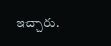ఇచ్చారు.